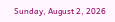Sunday, August 2, 2026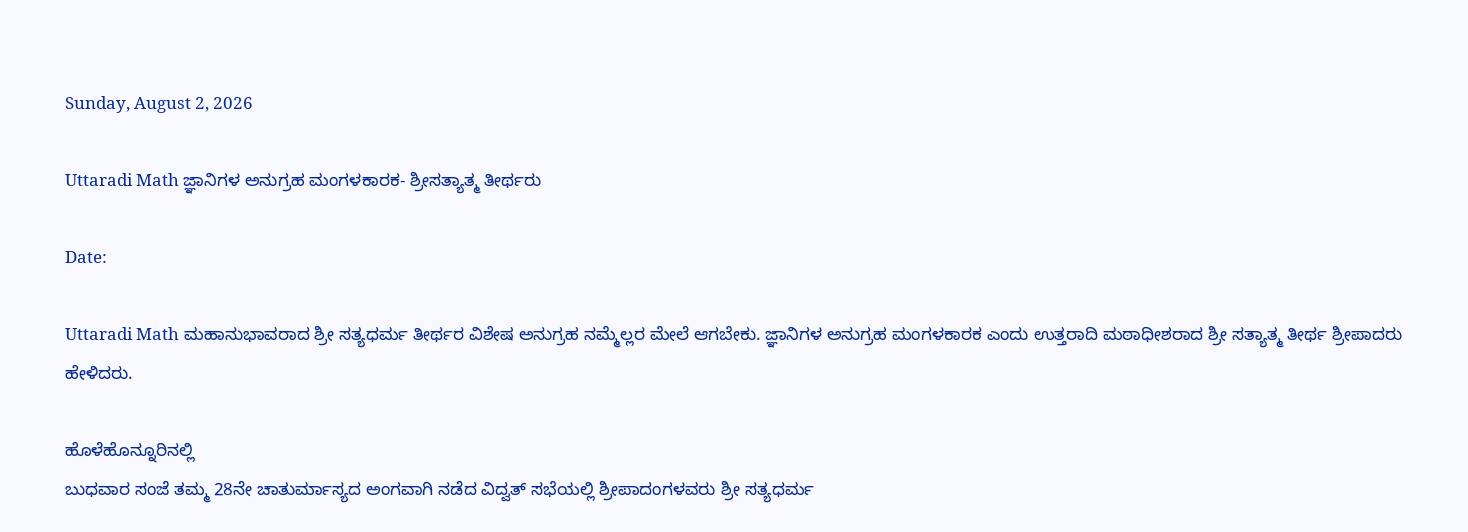Sunday, August 2, 2026

Uttaradi Math ಜ್ಞಾನಿಗಳ ಅನುಗ್ರಹ ಮಂಗಳಕಾರಕ- ಶ್ರೀಸತ್ಯಾತ್ಮ ತೀರ್ಥರು

Date:

Uttaradi Math ಮಹಾನುಭಾವರಾದ ಶ್ರೀ ಸತ್ಯಧರ್ಮ ತೀರ್ಥರ ವಿಶೇಷ ಅನುಗ್ರಹ ನಮ್ಮೆಲ್ಲರ ಮೇಲೆ ಆಗಬೇಕು. ಜ್ಞಾನಿಗಳ ಅನುಗ್ರಹ ಮಂಗಳಕಾರಕ ಎಂದು ಉತ್ತರಾದಿ ಮಠಾಧೀಶರಾದ ಶ್ರೀ ಸತ್ಯಾತ್ಮ ತೀರ್ಥ ಶ್ರೀಪಾದರು ಹೇಳಿದರು.

ಹೊಳೆಹೊನ್ನೂರಿನಲ್ಲಿ
ಬುಧವಾರ ಸಂಜೆ ತಮ್ಮ 28ನೇ ಚಾತುರ್ಮಾಸ್ಯದ ಅಂಗವಾಗಿ ನಡೆದ ವಿದ್ವತ್ ಸಭೆಯಲ್ಲಿ ಶ್ರೀಪಾದಂಗಳವರು ಶ್ರೀ ಸತ್ಯಧರ್ಮ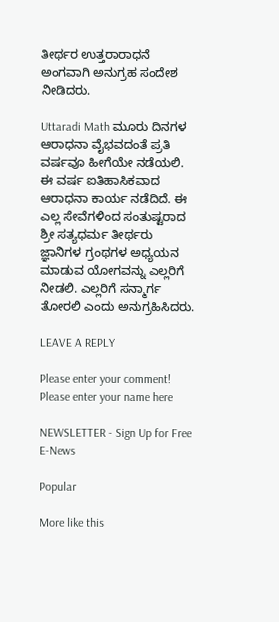ತೀರ್ಥರ ಉತ್ತರಾರಾಧನೆ ಅಂಗವಾಗಿ ಅನುಗ್ರಹ ಸಂದೇಶ ನೀಡಿದರು.

Uttaradi Math ಮೂರು ದಿನಗಳ ಆರಾಧನಾ ವೈಭವದಂತೆ ಪ್ರತಿ ವರ್ಷವೂ ಹೀಗೆಯೇ ನಡೆಯಲಿ. ಈ ವರ್ಷ ಐತಿಹಾಸಿಕವಾದ ಆರಾಧನಾ ಕಾರ್ಯ ನಡೆದಿದೆ. ಈ ಎಲ್ಲ ಸೇವೆಗಳಿಂದ ಸಂತುಷ್ಟರಾದ ಶ್ರೀ ಸತ್ಯಧರ್ಮ ತೀರ್ಥರು ಜ್ಞಾನಿಗಳ ಗ್ರಂಥಗಳ ಅಧ್ಯಯನ ಮಾಡುವ ಯೋಗವನ್ನು ಎಲ್ಲರಿಗೆ ನೀಡಲಿ. ಎಲ್ಲರಿಗೆ ಸನ್ಮಾರ್ಗ ತೋರಲಿ ಎಂದು ಅನುಗ್ರಹಿಸಿದರು.

LEAVE A REPLY

Please enter your comment!
Please enter your name here

NEWSLETTER - Sign Up for Free E-News

Popular

More like this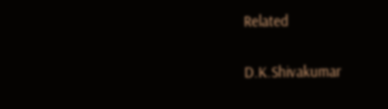Related

D.K.Shivakumar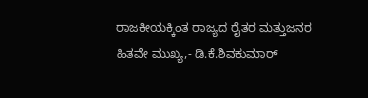ರಾಜಕೀಯಕ್ಕಿಂತ ರಾಜ್ಯದ ರೈತರ ಮತ್ತುಜನರ ಹಿತವೇ ಮುಖ್ಯ,- ಡಿ.ಕೆ.ಶಿವಕುಮಾರ್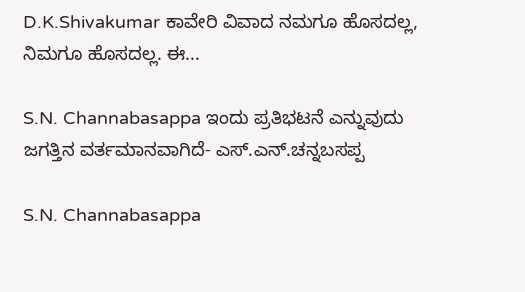D.K.Shivakumar ಕಾವೇರಿ ವಿವಾದ ನಮಗೂ ಹೊಸದಲ್ಲ, ನಿಮಗೂ ಹೊಸದಲ್ಲ. ಈ...

S.N. Channabasappa ಇಂದು ಪ್ರತಿಭಟನೆ ಎನ್ನುವುದು ಜಗತ್ತಿನ ವರ್ತಮಾನವಾಗಿದೆ- ಎಸ್.ಎನ್.ಚನ್ನಬಸಪ್ಪ

S.N. Channabasappa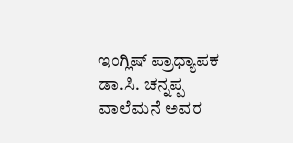ಇಂಗ್ಲಿಷ್ ಪ್ರಾಧ್ಯಾಪಕ ಡಾ.ಸಿ. ಚನ್ನಪ್ಪ ವಾಲೆಮನೆ ಅವರ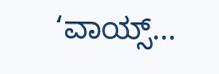‘ವಾಯ್ಸ್...